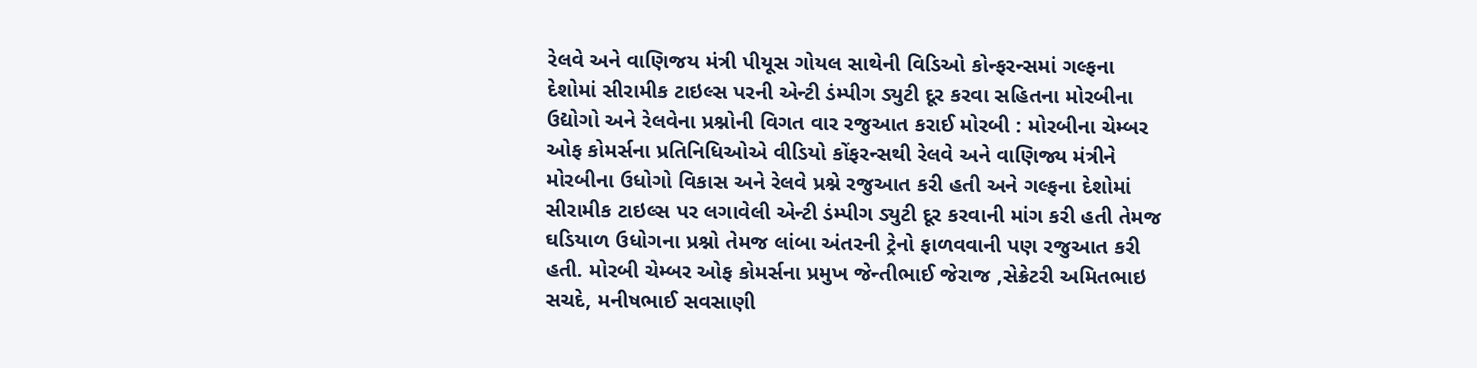રેલવે અને વાણિજય મંત્રી પીયૂસ ગોયલ સાથેની વિડિઓ કોન્ફરન્સમાં ગલ્ફના દેશોમાં સીરામીક ટાઇલ્સ પરની એન્ટી ડંમ્પીગ ડ્યુટી દૂર કરવા સહિતના મોરબીના ઉદ્યોગો અને રેલવેના પ્રશ્નોની વિગત વાર રજુઆત કરાઈ મોરબી : મોરબીના ચેમ્બર ઓફ કોમર્સના પ્રતિનિધિઓએ વીડિયો કોંફરન્સથી રેલવે અને વાણિજ્ય મંત્રીને મોરબીના ઉધોગો વિકાસ અને રેલવે પ્રશ્ને રજુઆત કરી હતી અને ગલ્ફના દેશોમાં સીરામીક ટાઇલ્સ પર લગાવેલી એન્ટી ડંમ્પીગ ડ્યુટી દૂર કરવાની માંગ કરી હતી તેમજ ઘડિયાળ ઉધોગના પ્રશ્નો તેમજ લાંબા અંતરની ટ્રેનો ફાળવવાની પણ રજુઆત કરી હતી. મોરબી ચેમ્બર ઓફ કોમર્સના પ્રમુખ જેન્તીભાઈ જેરાજ ,સેક્રેટરી અમિતભાઇ સચદે, મનીષભાઈ સવસાણી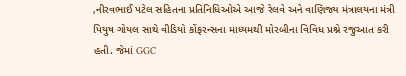,નીરવભાઈ પટેલ સહિતના પ્રતિનિધિઓએ આજે રેલવે અને વાણિજ્ય મંત્રાલયના મંત્રી પિયુષ ગોયલ સાથે વીડિયો કોંફરન્સના માધ્યમથી મોરબીના વિવિધ પ્રશ્ને રજુઆત કરી હતી. જેમાં GGC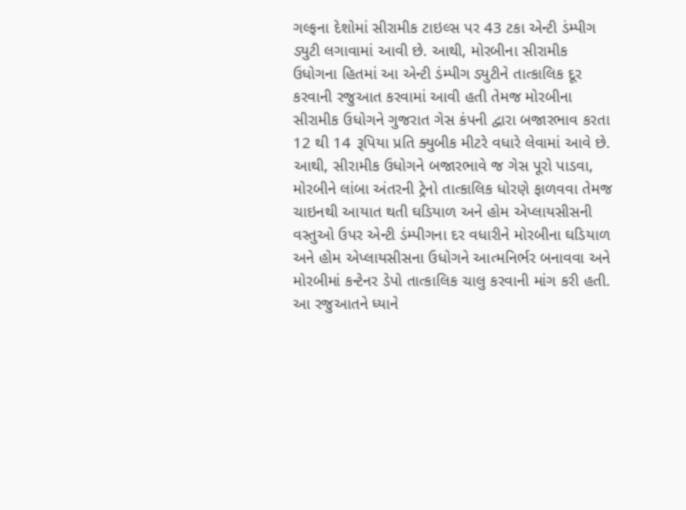ગલ્ફના દેશોમાં સીરામીક ટાઇલ્સ પર 43 ટકા એન્ટી ડંમ્પીગ ડ્યુટી લગાવામાં આવી છે. આથી, મોરબીના સીરામીક ઉધોગના હિતમાં આ એન્ટી ડંમ્પીગ ડ્યુટીને તાત્કાલિક દૂર કરવાની રજુઆત કરવામાં આવી હતી તેમજ મોરબીના સીરામીક ઉધોગને ગુજરાત ગેસ કંપની દ્વારા બજારભાવ કરતા 12 થી 14 રૂપિયા પ્રતિ ક્યુબીક મીટરે વધારે લેવામાં આવે છે. આથી, સીરામીક ઉધોગને બજારભાવે જ ગેસ પૂરો પાડવા, મોરબીને લાંબા અંતરની ટ્રેનો તાત્કાલિક ધોરણે ફાળવવા તેમજ ચાઇનથી આયાત થતી ઘડિયાળ અને હોમ એપ્લાયસીસની વસ્તુઓ ઉપર એન્ટી ડંમ્પીગના દર વધારીને મોરબીના ઘડિયાળ અને હોમ એપ્લાયસીસના ઉધોગને આત્મનિર્ભર બનાવવા અને મોરબીમાં કન્ટેનર ડેપો તાત્કાલિક ચાલુ કરવાની માંગ કરી હતી. આ રજુઆતને ધ્યાને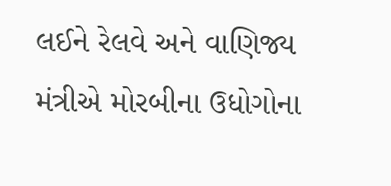લઈને રેલવે અને વાણિજ્ય મંત્રીએ મોરબીના ઉધોગોના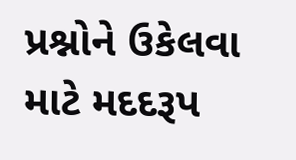પ્રશ્નોને ઉકેલવા માટે મદદરૂપ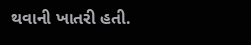થવાની ખાતરી હતી.